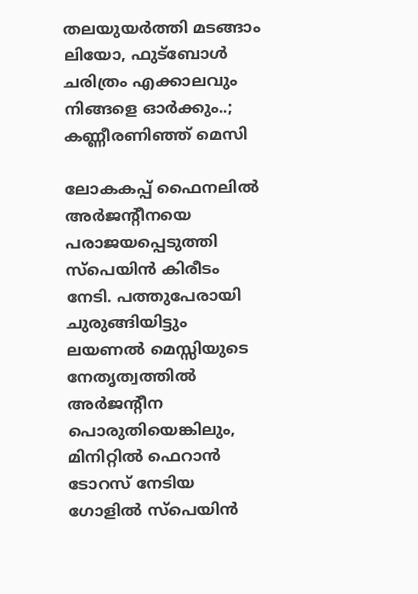തലയുയര്‍ത്തി മടങ്ങാം ലിയോ, ഫുട്‌ബോള്‍ ചരിത്രം എക്കാലവും നിങ്ങളെ ഓര്‍ക്കും..; കണ്ണീരണിഞ്ഞ് മെസി

ലോകകപ്പ് ഫൈനലില്‍ അര്‍ജന്റീനയെ പരാജയപ്പെടുത്തി സ്‌പെയിന്‍ കിരീടം നേടി. പത്തുപേരായി ചുരുങ്ങിയിട്ടും ലയണല്‍ മെസ്സിയുടെ നേതൃത്വത്തില്‍ അര്‍ജന്റീന പൊരുതിയെങ്കിലും, മിനിറ്റില്‍ ഫെറാന്‍ ടോറസ് നേടിയ ഗോളില്‍ സ്‌പെയിന്‍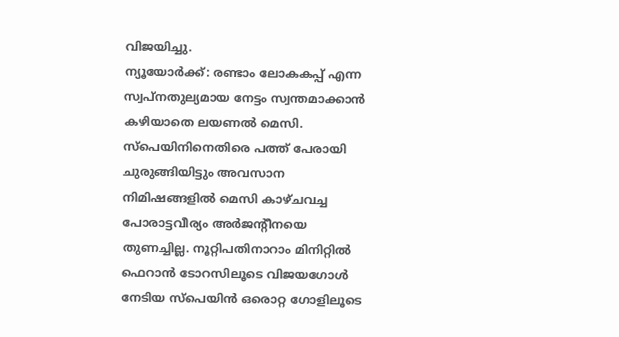വിജയിച്ചു.
ന്യൂയോര്‍ക്ക്: രണ്ടാം ലോകകപ്പ് എന്ന സ്വപ്നതുല്യമായ നേട്ടം സ്വന്തമാക്കാന്‍ കഴിയാതെ ലയണല്‍ മെസി. സ്‌പെയിനിനെതിരെ പത്ത് പേരായി ചുരുങ്ങിയിട്ടും അവസാന നിമിഷങ്ങളില്‍ മെസി കാഴ്ചവച്ച പോരാട്ടവീര്യം അര്‍ജന്റീനയെ തുണച്ചില്ല. നൂറ്റിപതിനാറാം മിനിറ്റില്‍ ഫെറാന്‍ ടോറസിലൂടെ വിജയഗോള്‍ നേടിയ സ്പെയിന്‍ ഒരൊറ്റ ഗോളിലൂടെ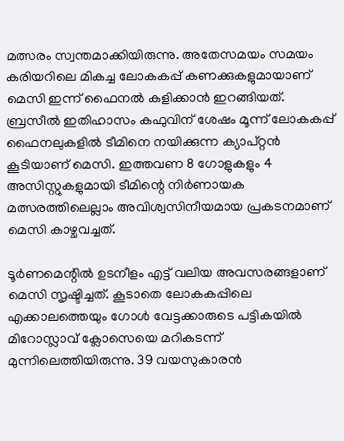മത്സരം സ്വന്തമാക്കിയിരുന്നു. അതേസമയം സമയം കരിയറിലെ മികച്ച ലോകകപ്പ് കണക്കുകളുമായാണ് മെസി ഇന്ന് ഫൈനല്‍ കളിക്കാന്‍ ഇറങ്ങിയത്. ബ്രസീല്‍ ഇതിഹാസം കഫുവിന് ശേഷം മൂന്ന് ലോകകപ്പ് ഫൈനലുകളില്‍ ടീമിനെ നയിക്കുന്ന ക്യാപ്റ്റന്‍ കൂടിയാണ് മെസി. ഇത്തവണ 8 ഗോളുകളും 4 അസിസ്റ്റുകളുമായി ടീമിന്റെ നിര്‍ണായക മത്സരത്തിലെല്ലാം അവിശ്വസിനീയമായ പ്രകടനമാണ് മെസി കാഴ്ചവച്ചത്.

ടൂര്‍ണമെന്റില്‍ ഉടനീളം എട്ട് വലിയ അവസരങ്ങളാണ് മെസി സൃഷ്ടിച്ചത്. കൂടാതെ ലോകകപ്പിലെ എക്കാലത്തെയും ഗോള്‍ വേട്ടക്കാരുടെ പട്ടികയില്‍ മിറോസ്ലാവ് ക്ലോസെയെ മറികടന്ന് മുന്നിലെത്തിയിരുന്നു. 39 വയസുകാരന്‍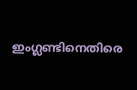ഇംഗ്ലണ്ടിനെതിരെ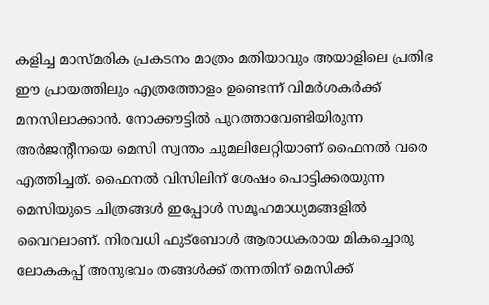കളിച്ച മാസ്മരിക പ്രകടനം മാത്രം മതിയാവും അയാളിലെ പ്രതിഭ ഈ പ്രായത്തിലും എത്രത്തോളം ഉണ്ടെന്ന് വിമര്‍ശകര്‍ക്ക് മനസിലാക്കാന്‍. നോക്കൗട്ടില്‍ പുറത്താവേണ്ടിയിരുന്ന അര്‍ജന്റീനയെ മെസി സ്വന്തം ചുമലിലേറ്റിയാണ് ഫൈനല്‍ വരെ എത്തിച്ചത്. ഫൈനല്‍ വിസിലിന് ശേഷം പൊട്ടിക്കരയുന്ന മെസിയുടെ ചിത്രങ്ങള്‍ ഇപ്പോള്‍ സമൂഹമാധ്യമങ്ങളില്‍ വൈറലാണ്. നിരവധി ഫുട്‌ബോള്‍ ആരാധകരായ മികച്ചൊരു ലോകകപ്പ് അനുഭവം തങ്ങള്‍ക്ക് തന്നതിന് മെസിക്ക്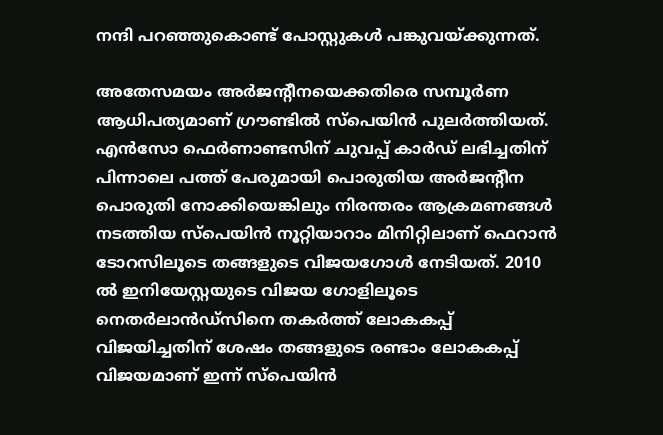നന്ദി പറഞ്ഞുകൊണ്ട് പോസ്റ്റുകള്‍ പങ്കുവയ്ക്കുന്നത്.

അതേസമയം അര്‍ജന്റീനയെക്കതിരെ സമ്പൂര്‍ണ ആധിപത്യമാണ് ഗ്രൗണ്ടില്‍ സ്പെയിന്‍ പുലര്‍ത്തിയത്. എന്‍സോ ഫെര്‍ണാണ്ടസിന് ചുവപ്പ് കാര്‍ഡ് ലഭിച്ചതിന് പിന്നാലെ പത്ത് പേരുമായി പൊരുതിയ അര്‍ജന്റീന പൊരുതി നോക്കിയെങ്കിലും നിരന്തരം ആക്രമണങ്ങള്‍ നടത്തിയ സ്പെയിന്‍ നൂറ്റിയാറാം മിനിറ്റിലാണ് ഫെറാന്‍ ടോറസിലൂടെ തങ്ങളുടെ വിജയഗോള്‍ നേടിയത്. 2010 ല്‍ ഇനിയേസ്റ്റയുടെ വിജയ ഗോളിലൂടെ നെതര്‍ലാന്‍ഡ്‌സിനെ തകര്‍ത്ത് ലോകകപ്പ് വിജയിച്ചതിന് ശേഷം തങ്ങളുടെ രണ്ടാം ലോകകപ്പ് വിജയമാണ് ഇന്ന് സ്പെയിന്‍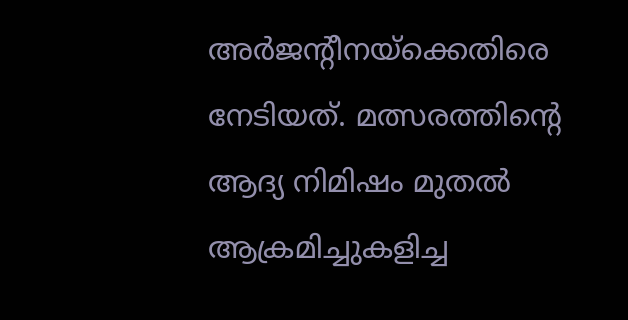അര്‍ജന്റീനയ്ക്കെതിരെ നേടിയത്. മത്സരത്തിന്റെ ആദ്യ നിമിഷം മുതല്‍ ആക്രമിച്ചുകളിച്ച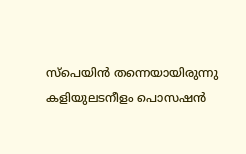സ്പെയിന്‍ തന്നെയായിരുന്നു കളിയുലടനീളം പൊസഷന്‍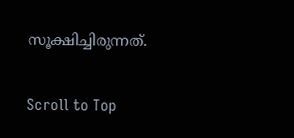സൂക്ഷിച്ചിരുന്നത്.

Scroll to Top